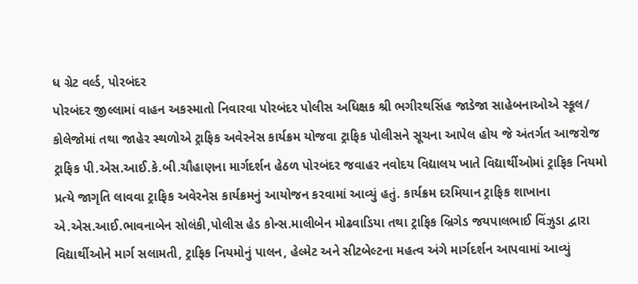ધ ગ્રેટ વર્લ્ડ, પોરબંદર
પોરબંદર જીલ્લામાં વાહન અકસ્માતો નિવારવા પોરબંદર પોલીસ અધિક્ષક શ્રી ભગીરથસિંહ જાડેજા સાહેબનાઓએ સ્કૂલ/ કોલેજોમાં તથા જાહેર સ્થળોએ ટ્રાફિક અવેરનેસ કાર્યક્રમ યોજવા ટ્રાફિક પોલીસને સૂચના આપેલ હોય જે અંતર્ગત આજરોજ ટ્રાફિક પી.એસ.આઈ.કે.બી.ચૌહાણના માર્ગદર્શન હેઠળ પોરબંદર જવાહર નવોદય વિદ્યાલય ખાતે વિદ્યાર્થીઓમાં ટ્રાફિક નિયમો પ્રત્યે જાગૃતિ લાવવા ટ્રાફિક અવેરનેસ કાર્યક્રમનું આયોજન કરવામાં આવ્યું હતું. કાર્યક્રમ દરમિયાન ટ્રાફિક શાખાના એ.એસ.આઈ.ભાવનાબેન સોલંકી,પોલીસ હેડ કોન્સ.માલીબેન મોઢવાડિયા તથા ટ્રાફિક બ્રિગેડ જયપાલભાઈ વિંઝુડા દ્વારા વિદ્યાર્થીઓને માર્ગ સલામતી, ટ્રાફિક નિયમોનું પાલન, હેલ્મેટ અને સીટબેલ્ટના મહત્વ અંગે માર્ગદર્શન આપવામાં આવ્યું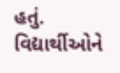હતું.
વિદ્યાર્થીઓને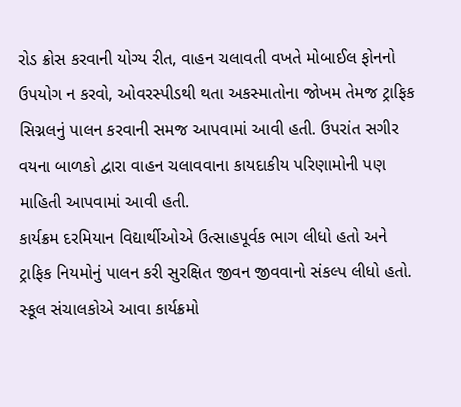રોડ ક્રોસ કરવાની યોગ્ય રીત, વાહન ચલાવતી વખતે મોબાઈલ ફોનનો ઉપયોગ ન કરવો, ઓવરસ્પીડથી થતા અકસ્માતોના જોખમ તેમજ ટ્રાફિક સિગ્નલનું પાલન કરવાની સમજ આપવામાં આવી હતી. ઉપરાંત સગીર વયના બાળકો દ્વારા વાહન ચલાવવાના કાયદાકીય પરિણામોની પણ માહિતી આપવામાં આવી હતી.
કાર્યક્રમ દરમિયાન વિદ્યાર્થીઓએ ઉત્સાહપૂર્વક ભાગ લીધો હતો અને ટ્રાફિક નિયમોનું પાલન કરી સુરક્ષિત જીવન જીવવાનો સંકલ્પ લીધો હતો. સ્કૂલ સંચાલકોએ આવા કાર્યક્રમો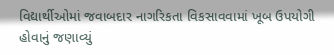વિદ્યાર્થીઓમાં જવાબદાર નાગરિકતા વિકસાવવામાં ખૂબ ઉપયોગી હોવાનું જણાવ્યું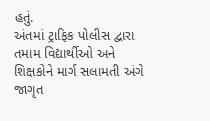હતું.
અંતમાં ટ્રાફિક પોલીસ દ્વારા તમામ વિદ્યાર્થીઓ અને શિક્ષકોને માર્ગ સલામતી અંગે જાગૃત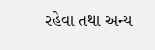રહેવા તથા અન્ય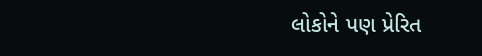લોકોને પણ પ્રેરિત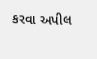કરવા અપીલ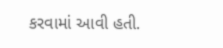કરવામાં આવી હતી.